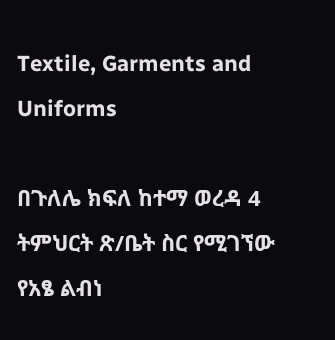Textile, Garments and Uniforms

በጉለሌ ክፍለ ከተማ ወረዳ 4 ትምህርት ጽ/ቤት ስር የሚገኘው የአፄ ልብነ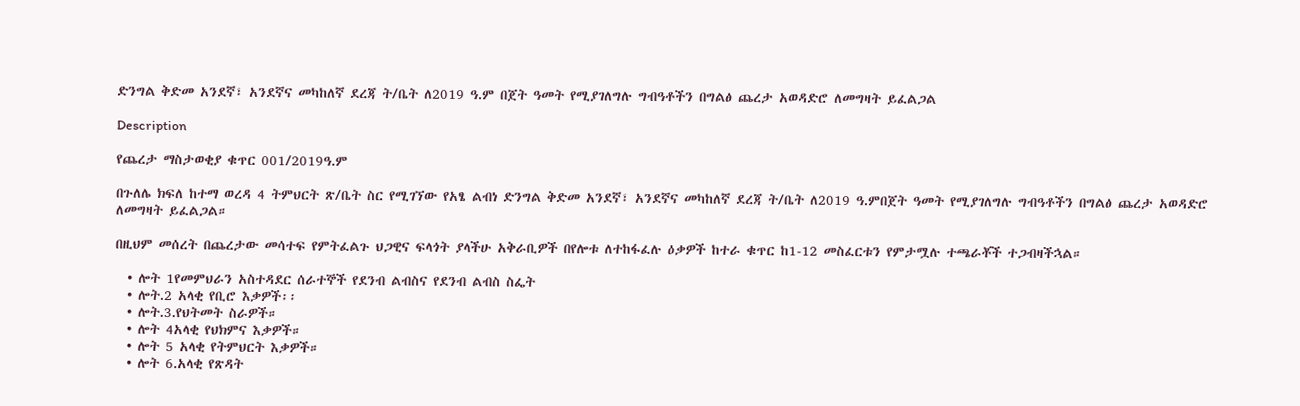ድንግል ቅድመ አንደኛ፣ አንደኛና መካከለኛ ደረጃ ት/ቤት ለ2019 ዓ.ም በጀት ዓመት የሚያገለግሉ ግብዓቶችን በግልፅ ጨረታ አወዳድሮ ለመግዛት ይፈልጋል

Description

የጨረታ ማስታወቂያ ቁጥር 001/2019ዓ.ም

በጉለሌ ክፍለ ከተማ ወረዳ 4 ትምህርት ጽ/ቤት ስር የሚገኘው የአፄ ልብነ ድንግል ቅድመ አንደኛ፣ አንደኛና መካከለኛ ደረጃ ት/ቤት ለ2019 ዓ.ምበጀት ዓመት የሚያገለግሉ ግብዓቶችን በግልፅ ጨረታ አወዳድሮ ለመግዛት ይፈልጋል።

በዚህም መሰረት በጨረታው መሳተፍ የምትፈልጉ ህጋዊና ፍላጎት ያላችሁ አቅራቢዎች በየሎቱ ለተከፋፈሉ ዕቃዎች ከተራ ቁጥር ከ1-12 መስፈርቱን የምታሟሉ ተጫራቾች ተጋብዛችኋል።

  • ሎት 1የመምህራን አስተዳደር ሰራተኞች የደንብ ልብስና የደንብ ልብስ ስፌት
  • ሎት.2 አላቂ የቢሮ እቃዎች፡፡
  • ሎት.3.የህትመት ስራዎች።
  • ሎት 4አላቂ የህክምና እቃዎች።
  • ሎት 5 አላቂ የትምህርት እቃዎች።
  • ሎት 6.አላቂ የጽዳት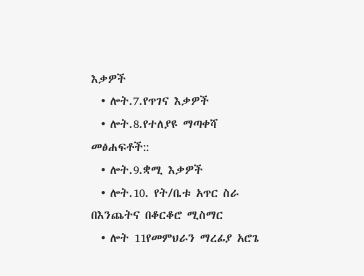እቃዎች
  • ሎት.7.የጥገና እቃዎች
  • ሎት.8.የተለያዩ ማጣቀሻ መፅሐፍቶች::
  • ሎት.9.ቋሚ እቃዎች
  • ሎት.10. የት/ቤቱ አጥር ስራ በእንጨትና በቆርቆሮ ሚስማር
  • ሎት 11የመምህራን ማረፊያ አሮጌ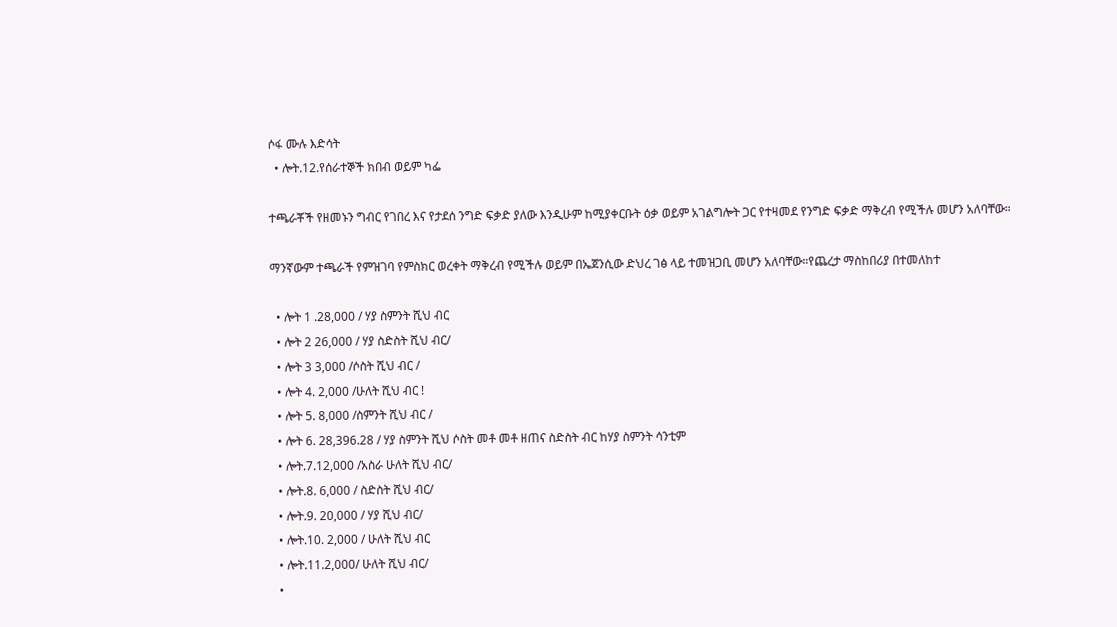ሶፋ ሙሉ እድሳት
  • ሎት.12.የሰራተኞች ክበብ ወይም ካፌ

ተጫራቾች የዘመኑን ግብር የገበረ እና የታደሰ ንግድ ፍቃድ ያለው እንዲሁም ከሚያቀርቡት ዕቃ ወይም አገልግሎት ጋር የተዛመደ የንግድ ፍቃድ ማቅረብ የሚችሉ መሆን አለባቸው።

ማንኛውም ተጫራች የምዝገባ የምስክር ወረቀት ማቅረብ የሚችሉ ወይም በኤጀንሲው ድህረ ገፅ ላይ ተመዝጋቢ መሆን አለባቸው።የጨረታ ማስከበሪያ በተመለከተ

  • ሎት 1 .28,000 / ሃያ ስምንት ሺህ ብር
  • ሎት 2 26,000 / ሃያ ስድስት ሺህ ብር/
  • ሎት 3 3,000 /ሶስት ሺህ ብር /
  • ሎት 4. 2,000 /ሁለት ሺህ ብር !
  • ሎት 5. 8,000 /ስምንት ሺህ ብር /
  • ሎት 6. 28,396.28 / ሃያ ስምንት ሺህ ሶስት መቶ መቶ ዘጠና ስድስት ብር ከሃያ ስምንት ሳንቲም
  • ሎት.7.12,000 /አስራ ሁለት ሺህ ብር/
  • ሎት.8. 6,000 / ስድስት ሺህ ብር/
  • ሎት.9. 20,000 / ሃያ ሺህ ብር/
  • ሎት.10. 2,000 / ሁለት ሺህ ብር
  • ሎት.11.2,000/ ሁለት ሺህ ብር/
  •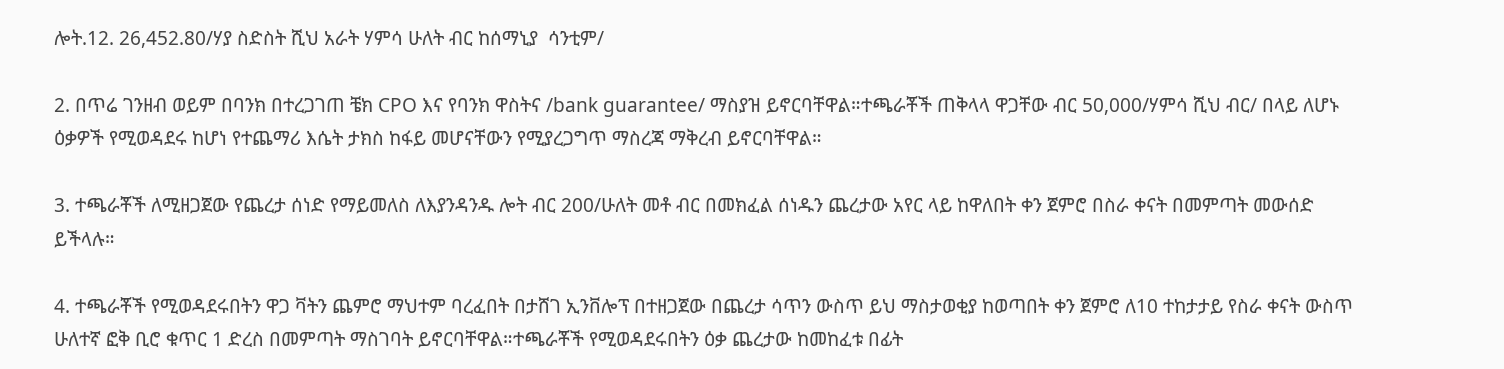ሎት.12. 26,452.80/ሃያ ስድስት ሺህ አራት ሃምሳ ሁለት ብር ከሰማኒያ  ሳንቲም/

2. በጥሬ ገንዘብ ወይም በባንክ በተረጋገጠ ቼክ CPO እና የባንክ ዋስትና /bank guarantee/ ማስያዝ ይኖርባቸዋል።ተጫራቾች ጠቅላላ ዋጋቸው ብር 50,000/ሃምሳ ሺህ ብር/ በላይ ለሆኑ ዕቃዎች የሚወዳደሩ ከሆነ የተጨማሪ እሴት ታክስ ከፋይ መሆናቸውን የሚያረጋግጥ ማስረጃ ማቅረብ ይኖርባቸዋል።

3. ተጫራቾች ለሚዘጋጀው የጨረታ ሰነድ የማይመለስ ለእያንዳንዱ ሎት ብር 200/ሁለት መቶ ብር በመክፈል ሰነዱን ጨረታው አየር ላይ ከዋለበት ቀን ጀምሮ በስራ ቀናት በመምጣት መውሰድ ይችላሉ።

4. ተጫራቾች የሚወዳደሩበትን ዋጋ ቫትን ጨምሮ ማህተም ባረፈበት በታሸገ ኢንቨሎፕ በተዘጋጀው በጨረታ ሳጥን ውስጥ ይህ ማስታወቂያ ከወጣበት ቀን ጀምሮ ለ10 ተከታታይ የስራ ቀናት ውስጥ ሁለተኛ ፎቅ ቢሮ ቁጥር 1 ድረስ በመምጣት ማስገባት ይኖርባቸዋል።ተጫራቾች የሚወዳደሩበትን ዕቃ ጨረታው ከመከፈቱ በፊት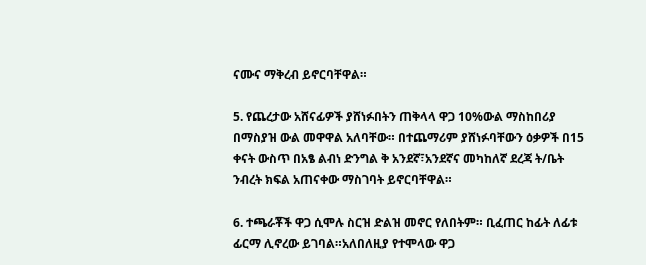ናሙና ማቅረብ ይኖርባቸዋል።

5. የጨረታው አሸናፊዎች ያሸነፉበትን ጠቅላላ ዋጋ 10%ውል ማስከበሪያ በማስያዝ ውል መዋዋል አለባቸው። በተጨማሪም ያሸነፉባቸውን ዕቃዎች በ15 ቀናት ውስጥ በአፄ ልብነ ድንግል ቅ አንደኛ፣አንደኛና መካከለኛ ደረጃ ት/ቤት ንብረት ክፍል አጠናቀው ማስገባት ይኖርባቸዋል።

6. ተጫራቾች ዋጋ ሲሞሉ ስርዝ ድልዝ መኖር የለበትም። ቢፈጠር ከፊት ለፊቱ ፊርማ ሊኖረው ይገባል።አለበለዚያ የተሞላው ዋጋ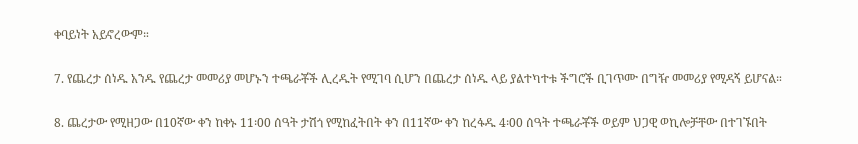ቀባይነት አይኖረውም።

7. የጨረታ ሰነዱ አንዱ የጨረታ መመሪያ መሆኑን ተጫራቾች ሊረዱት የሚገባ ሲሆን በጨረታ ሰነዱ ላይ ያልተካተቱ ችግሮች ቢገጥሙ በግዥ መመሪያ የሚዳኝ ይሆናል።

8. ጨረታው የሚዘጋው በ10ኛው ቀን ከቀኑ 11፡00 ሰዓት ታሽጎ የሚከፈትበት ቀን በ11ኛው ቀን ከረፋዱ 4፡00 ሰዓት ተጫራቾች ወይም ህጋዊ ወኪሎቻቸው በተገኙበት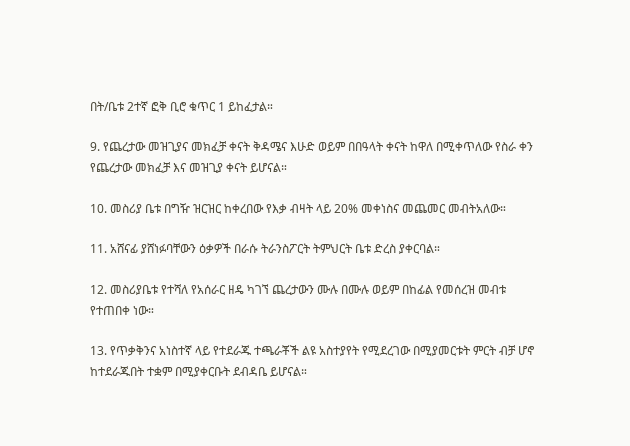በት/ቤቱ 2ተኛ ፎቅ ቢሮ ቁጥር 1 ይከፈታል።

9. የጨረታው መዝጊያና መክፈቻ ቀናት ቅዳሜና እሁድ ወይም በበዓላት ቀናት ከዋለ በሚቀጥለው የስራ ቀን የጨረታው መክፈቻ እና መዝጊያ ቀናት ይሆናል።

10. መስሪያ ቤቱ በግዥ ዝርዝር ከቀረበው የእቃ ብዛት ላይ 20% መቀነስና መጨመር መብትአለው።

11. አሸናፊ ያሸነፉባቸውን ዕቃዎች በራሱ ትራንስፖርት ትምህርት ቤቱ ድረስ ያቀርባል።

12. መስሪያቤቱ የተሻለ የአሰራር ዘዴ ካገኘ ጨረታውን ሙሉ በሙሉ ወይም በከፊል የመሰረዝ መብቱ የተጠበቀ ነው።

13. የጥቃቅንና አነስተኛ ላይ የተደራጁ ተጫራቾች ልዩ አስተያየት የሚደረገው በሚያመርቱት ምርት ብቻ ሆኖ ከተደራጁበት ተቋም በሚያቀርቡት ደብዳቤ ይሆናል።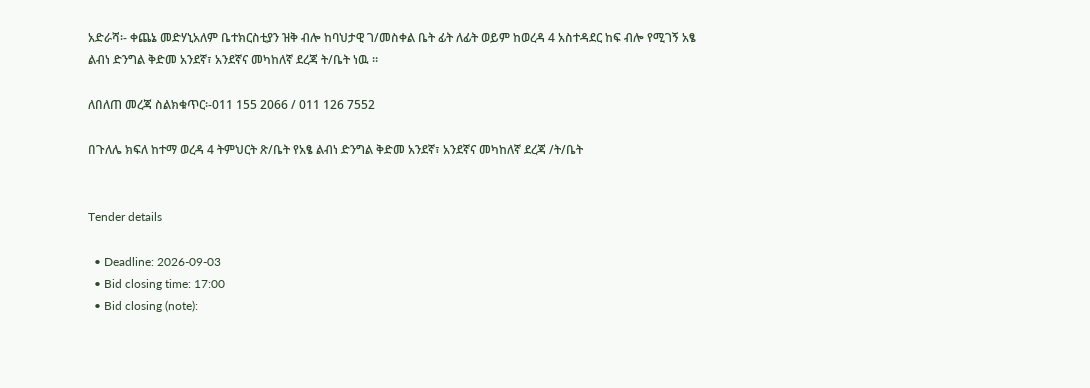አድራሻ፡- ቀጨኔ መድሃኒአለም ቤተክርስቲያን ዝቅ ብሎ ከባህታዊ ገ/መስቀል ቤት ፊት ለፊት ወይም ከወረዳ 4 አስተዳደር ከፍ ብሎ የሚገኝ አፄ ልብነ ድንግል ቅድመ አንደኛ፣ አንደኛና መካከለኛ ደረጃ ት/ቤት ነዉ ።

ለበለጠ መረጃ ስልክቁጥር፡-011 155 2066 / 011 126 7552

በጉለሌ ክፍለ ከተማ ወረዳ 4 ትምህርት ጽ/ቤት የአፄ ልብነ ድንግል ቅድመ አንደኛ፣ አንደኛና መካከለኛ ደረጃ /ት/ቤት


Tender details

  • Deadline: 2026-09-03
  • Bid closing time: 17:00
  • Bid closing (note):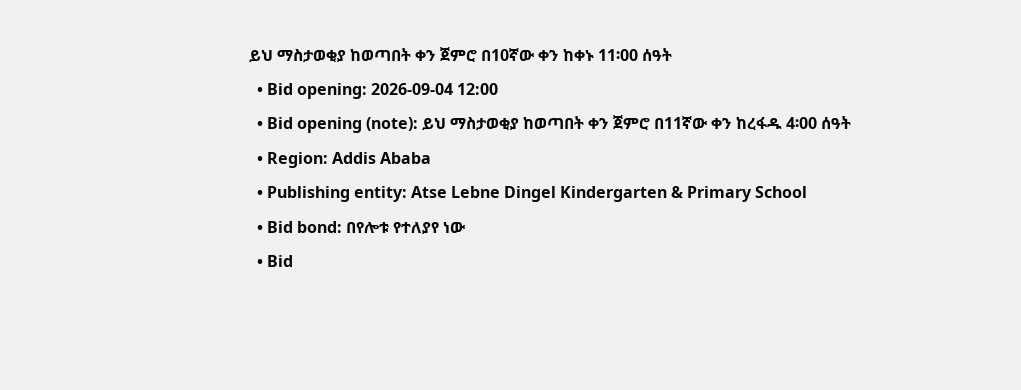ይህ ማስታወቂያ ከወጣበት ቀን ጀምሮ በ10ኛው ቀን ከቀኑ 11፡00 ሰዓት
  • Bid opening: 2026-09-04 12:00
  • Bid opening (note): ይህ ማስታወቂያ ከወጣበት ቀን ጀምሮ በ11ኛው ቀን ከረፋዱ 4፡00 ሰዓት
  • Region: Addis Ababa
  • Publishing entity: Atse Lebne Dingel Kindergarten & Primary School
  • Bid bond: በየሎቱ የተለያየ ነው
  • Bid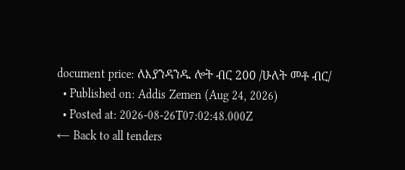document price: ለእያንዳንዱ ሎት ብር 200 /ሁለት መቶ ብር/
  • Published on: Addis Zemen (Aug 24, 2026)
  • Posted at: 2026-08-26T07:02:48.000Z
← Back to all tenders